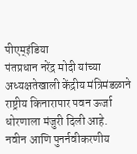पीएम्इंडिया
पंतप्रधान नरेंद्र मोदी यांच्या अध्यक्षतेखाली केंद्रीय मंत्रिमंडळाने राष्ट्रीय किनारापार पवन ऊर्जा धोरणाला मंजुरी दिली आहे.
नवीन आणि पुनर्नवीकरणीय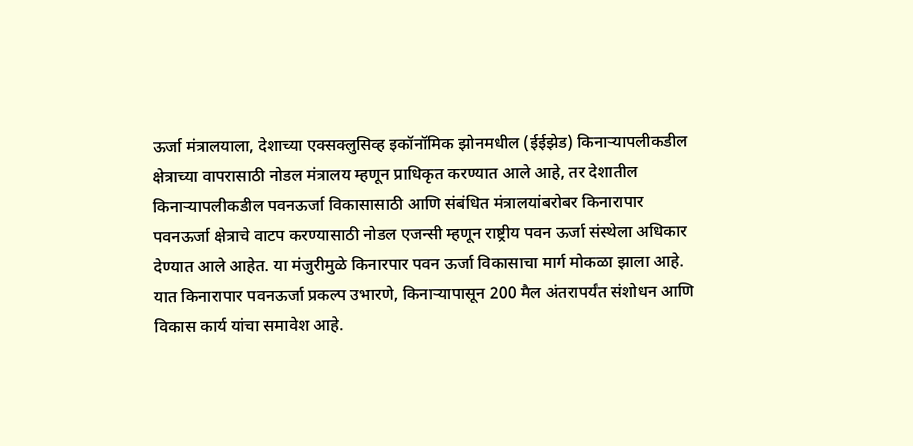ऊर्जा मंत्रालयाला, देशाच्या एक्सक्लुसिव्ह इकॉनॉमिक झोनमधील (ईईझेड) किनाऱ्यापलीकडील क्षेत्राच्या वापरासाठी नोडल मंत्रालय म्हणून प्राधिकृत करण्यात आले आहे, तर देशातील किनाऱ्यापलीकडील पवनऊर्जा विकासासाठी आणि संबंधित मंत्रालयांबरोबर किनारापार पवनऊर्जा क्षेत्राचे वाटप करण्यासाठी नोडल एजन्सी म्हणून राष्ट्रीय पवन ऊर्जा संस्थेला अधिकार देण्यात आले आहेत. या मंजुरीमुळे किनारपार पवन ऊर्जा विकासाचा मार्ग मोकळा झाला आहे. यात किनारापार पवनऊर्जा प्रकल्प उभारणे, किनाऱ्यापासून 200 मैल अंतरापर्यंत संशोधन आणि विकास कार्य यांचा समावेश आहे.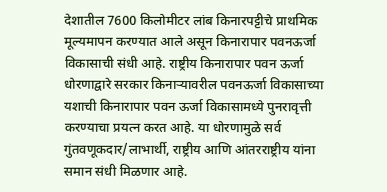देशातील 7600 किलोमीटर लांब किनारपट्टीचे प्राथमिक मूल्यमापन करण्यात आले असून किनारापार पवनऊर्जा विकासाची संधी आहे. राष्ट्रीय किनारापार पवन ऊर्जा धोरणाद्वारे सरकार किनाऱ्यावरील पवनऊर्जा विकासाच्या यशाची किनारापार पवन ऊर्जा विकासामध्ये पुनरावृत्ती करण्याचा प्रयत्न करत आहे. या धोरणामुळे सर्व गुंतवणूकदार/लाभार्थी, राष्ट्रीय आणि आंतरराष्ट्रीय यांना समान संधी मिळणार आहे.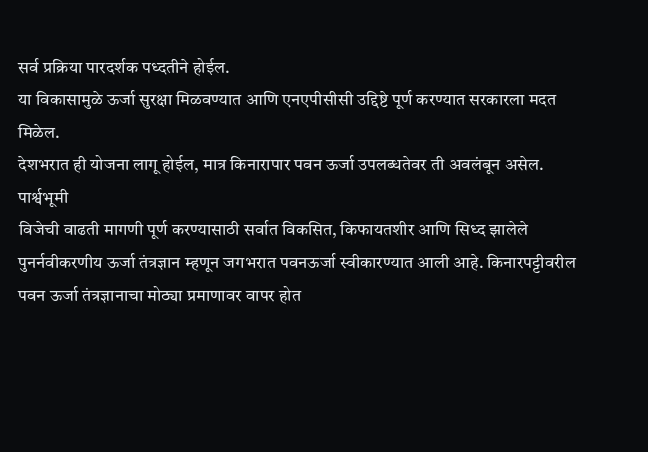सर्व प्रक्रिया पारदर्शक पध्दतीने होईल.
या विकासामुळे ऊर्जा सुरक्षा मिळवण्यात आणि एनएपीसीसी उद्दिष्टे पूर्ण करण्यात सरकारला मदत मिळेल.
देशभरात ही योजना लागू होईल, मात्र किनारापार पवन ऊर्जा उपलब्धतेवर ती अवलंबून असेल.
पार्श्वभूमी
विजेची वाढती मागणी पूर्ण करण्यासाठी सर्वात विकसित, किफायतशीर आणि सिध्द झालेले पुनर्नवीकरणीय ऊर्जा तंत्रज्ञान म्हणून जगभरात पवनऊर्जा स्वीकारण्यात आली आहे. किनारपट्टीवरील पवन ऊर्जा तंत्रज्ञानाचा मोठ्या प्रमाणावर वापर होत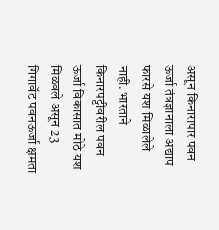असून किनारापार पवन ऊर्जा तंत्रज्ञानाला अद्याप फारसे यश मिळालेले नाही. भारताने किनारपट्टीवरील पवन ऊर्जा विकासात मोठे यश मिळवले असून 23 गिगावॅट पवनऊर्जा क्षमता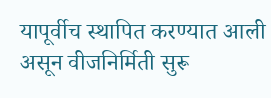यापूर्वीच स्थापित करण्यात आली असून वीजनिर्मिती सुरू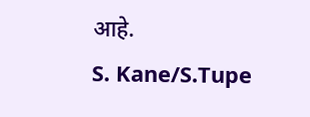आहे.
S. Kane/S.Tupe